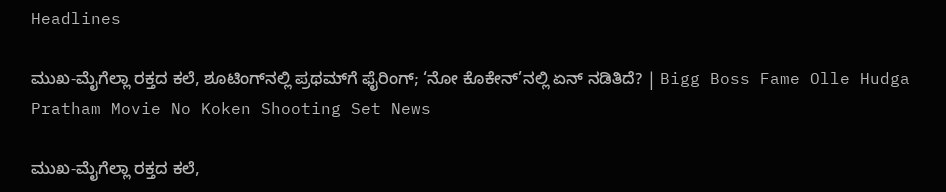Headlines

ಮುಖ-ಮೈಗೆಲ್ಲಾ ರಕ್ತದ ಕಲೆ, ಶೂಟಿಂಗ್‌ನಲ್ಲಿ ಪ್ರಥಮ್‌ಗೆ ಫೈರಿಂಗ್; ‘ನೋ ಕೊಕೇನ್‌’ನಲ್ಲಿ ಏನ್ ನಡಿತಿದೆ? | Bigg Boss Fame Olle Hudga Pratham Movie No Koken Shooting Set News

ಮುಖ-ಮೈಗೆಲ್ಲಾ ರಕ್ತದ ಕಲೆ,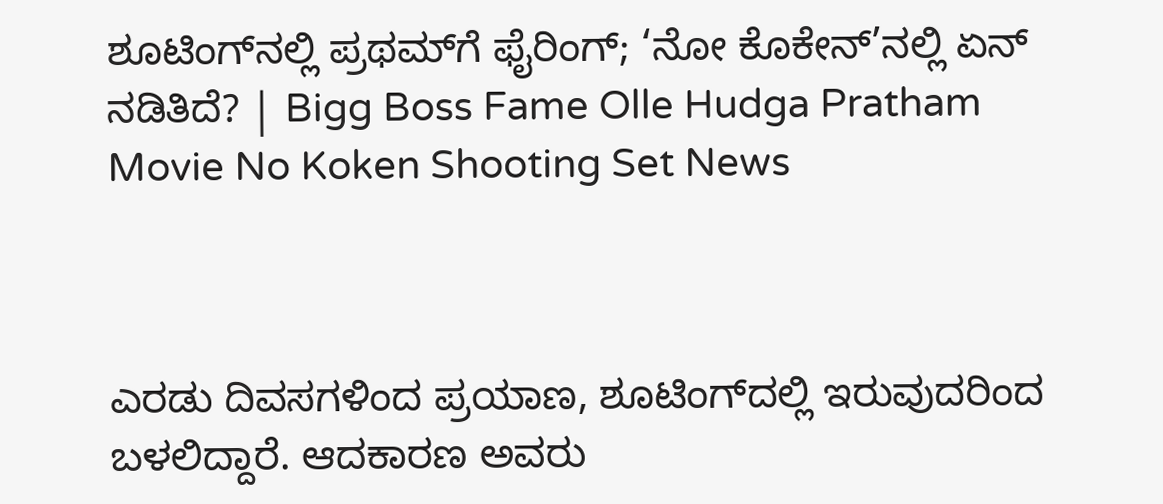ಶೂಟಿಂಗ್‌ನಲ್ಲಿ ಪ್ರಥಮ್‌ಗೆ ಫೈರಿಂಗ್; ‘ನೋ ಕೊಕೇನ್‌’ನಲ್ಲಿ ಏನ್ ನಡಿತಿದೆ? | Bigg Boss Fame Olle Hudga Pratham Movie No Koken Shooting Set News



ಎರಡು ದಿವಸಗಳಿಂದ ಪ್ರಯಾಣ, ಶೂಟಿಂಗ್‌ದಲ್ಲಿ ಇರುವುದರಿಂದ ಬಳಲಿದ್ದಾರೆ. ಆದಕಾರಣ ಅವರು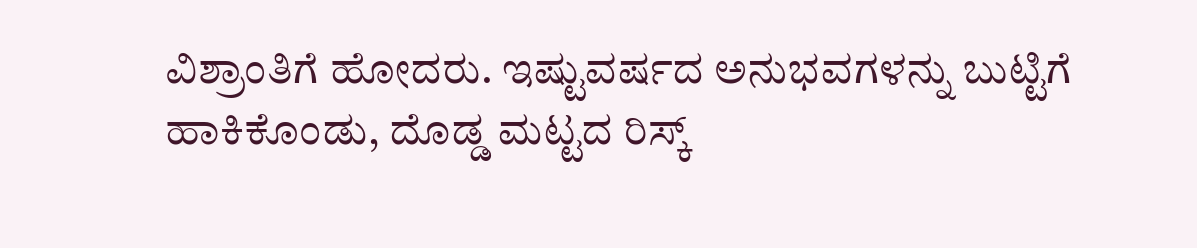ವಿಶ್ರಾಂತಿಗೆ ಹೋದರು. ಇಷ್ಟುವರ್ಷದ ಅನುಭವಗಳನ್ನು ಬುಟ್ಟಿಗೆ ಹಾಕಿಕೊಂಡು, ದೊಡ್ಡ ಮಟ್ಟದ ರಿಸ್ಕ್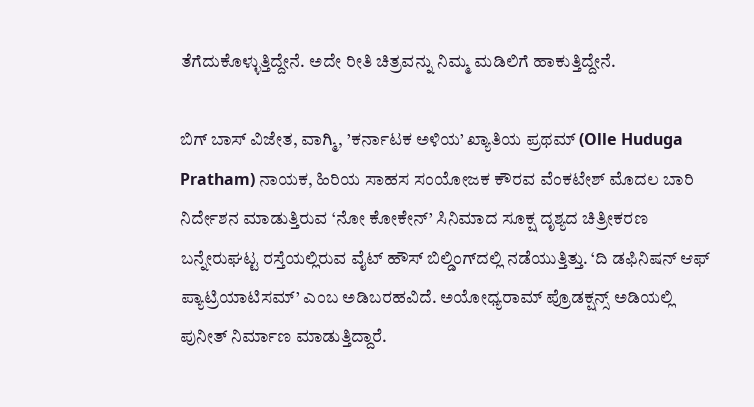ತೆಗೆದುಕೊಳ್ಳುತ್ತಿದ್ದೇನೆ. ಅದೇ ರೀತಿ ಚಿತ್ರವನ್ನು ನಿಮ್ಮ ಮಡಿಲಿಗೆ ಹಾಕುತ್ತಿದ್ದೇನೆ.

ಬಿಗ್ ಬಾಸ್ ವಿಜೇತ, ವಾಗ್ಮಿ, ’ಕರ್ನಾಟಕ ಅಳಿಯ’ ಖ್ಯಾತಿಯ ಪ್ರಥಮ್ (Olle Huduga Pratham) ನಾಯಕ, ಹಿರಿಯ ಸಾಹಸ ಸಂಯೋಜಕ ಕೌರವ ವೆಂಕಟೇಶ್ ಮೊದಲ ಬಾರಿ ನಿರ್ದೇಶನ ಮಾಡುತ್ತಿರುವ ‘ನೋ ಕೋಕೇನ್’ ಸಿನಿಮಾದ ಸೂಕ್ಷ ದೃಶ್ಯದ ಚಿತ್ರೀಕರಣ ಬನ್ನೇರುಘಟ್ಟ ರಸ್ತೆಯಲ್ಲಿರುವ ವೈಟ್ ಹೌಸ್ ಬಿಲ್ಡಿಂಗ್‌ದಲ್ಲಿ ನಡೆಯುತ್ತಿತ್ತು. ‘ದಿ ಡಫಿನಿಷನ್ ಆಫ್ ಪ್ಯಾಟ್ರಿಯಾಟಿಸಮ್’ ಎಂಬ ಅಡಿಬರಹವಿದೆ. ಅಯೋಧ್ಯರಾಮ್ ಪ್ರೊಡಕ್ಷನ್ಸ್ ಅಡಿಯಲ್ಲಿ ಪುನೀತ್ ನಿರ್ಮಾಣ ಮಾಡುತ್ತಿದ್ದಾರೆ.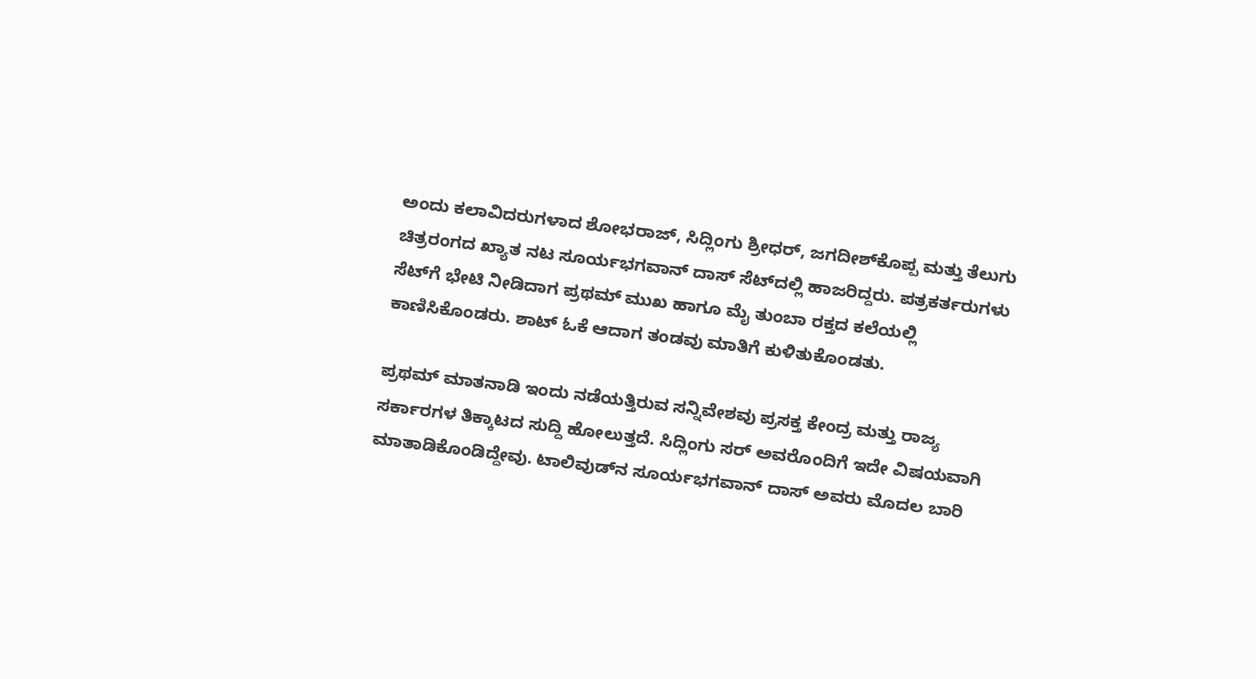ಅಂದು ಕಲಾವಿದರುಗಳಾದ ಶೋಭರಾಜ್, ಸಿದ್ಲಿಂಗು ಶ್ರೀಧರ್, ಜಗದೀಶ್‌ಕೊಪ್ಪ ಮತ್ತು ತೆಲುಗು ಚಿತ್ರರಂಗದ ಖ್ಯಾತ ನಟ ಸೂರ್ಯಭಗವಾನ್ ದಾಸ್ ಸೆಟ್‌ದಲ್ಲಿ ಹಾಜರಿದ್ದರು. ಪತ್ರಕರ್ತರುಗಳು ಸೆಟ್‌ಗೆ ಭೇಟಿ ನೀಡಿದಾಗ ಪ್ರಥಮ್ ಮುಖ ಹಾಗೂ ಮೈ ತುಂಬಾ ರಕ್ತದ ಕಲೆಯಲ್ಲಿ ಕಾಣಿಸಿಕೊಂಡರು. ಶಾಟ್ ಓಕೆ ಆದಾಗ ತಂಡವು ಮಾತಿಗೆ ಕುಳಿತುಕೊಂಡತು.

ಪ್ರಥಮ್ ಮಾತನಾಡಿ ಇಂದು ನಡೆಯತ್ತಿರುವ ಸನ್ನಿವೇಶವು ಪ್ರಸಕ್ತ ಕೇಂದ್ರ ಮತ್ತು ರಾಜ್ಯ ಸರ್ಕಾರಗಳ ತಿಕ್ಕಾಟದ ಸುದ್ದಿ ಹೋಲುತ್ತದೆ. ಸಿದ್ಲಿಂಗು ಸರ್ ಅವರೊಂದಿಗೆ ಇದೇ ವಿಷಯವಾಗಿ ಮಾತಾಡಿಕೊಂಡಿದ್ದೇವು. ಟಾಲಿವುಡ್‌ನ ಸೂರ್ಯಭಗವಾನ್ ದಾಸ್ ಅವರು ಮೊದಲ ಬಾರಿ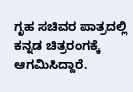ಗೃಹ ಸಚಿವರ ಪಾತ್ರದಲ್ಲಿ ಕನ್ನಡ ಚಿತ್ರರಂಗಕ್ಕೆ ಆಗಮಿಸಿದ್ದಾರೆ.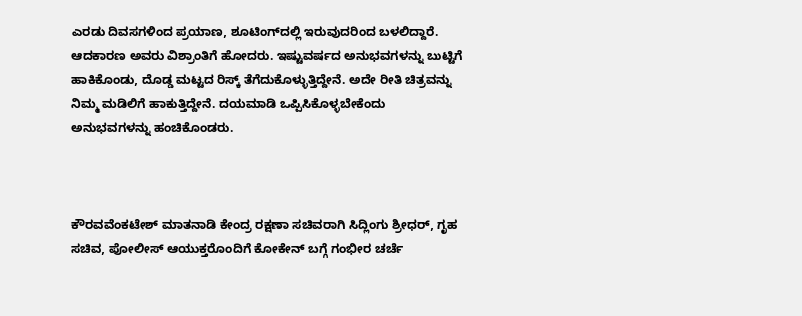ಎರಡು ದಿವಸಗಳಿಂದ ಪ್ರಯಾಣ, ಶೂಟಿಂಗ್‌ದಲ್ಲಿ ಇರುವುದರಿಂದ ಬಳಲಿದ್ದಾರೆ. ಆದಕಾರಣ ಅವರು ವಿಶ್ರಾಂತಿಗೆ ಹೋದರು. ಇಷ್ಟುವರ್ಷದ ಅನುಭವಗಳನ್ನು ಬುಟ್ಟಿಗೆ ಹಾಕಿಕೊಂಡು, ದೊಡ್ಡ ಮಟ್ಟದ ರಿಸ್ಕ್ ತೆಗೆದುಕೊಳ್ಳುತ್ತಿದ್ದೇನೆ. ಅದೇ ರೀತಿ ಚಿತ್ರವನ್ನು ನಿಮ್ಮ ಮಡಿಲಿಗೆ ಹಾಕುತ್ತಿದ್ದೇನೆ. ದಯಮಾಡಿ ಒಪ್ಪಿಸಿಕೊಳ್ಳಬೇಕೆಂದು ಅನುಭವಗಳನ್ನು ಹಂಚಿಕೊಂಡರು.



ಕೌರವವೆಂಕಟೇಶ್ ಮಾತನಾಡಿ ಕೇಂದ್ರ ರಕ್ಷಣಾ ಸಚಿವರಾಗಿ ಸಿದ್ಲಿಂಗು ಶ್ರೀಧರ್, ಗೃಹ ಸಚಿವ, ಪೋಲೀಸ್ ಆಯುಕ್ತರೊಂದಿಗೆ ಕೋಕೇನ್ ಬಗ್ಗೆ ಗಂಭೀರ ಚರ್ಚೆ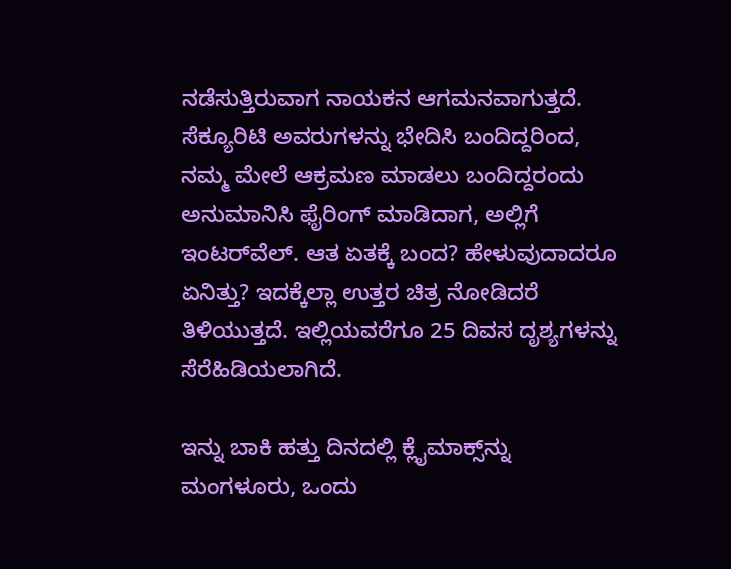ನಡೆಸುತ್ತಿರುವಾಗ ನಾಯಕನ ಆಗಮನವಾಗುತ್ತದೆ. ಸೆಕ್ಯೂರಿಟಿ ಅವರುಗಳನ್ನು ಭೇದಿಸಿ ಬಂದಿದ್ದರಿಂದ, ನಮ್ಮ ಮೇಲೆ ಆಕ್ರಮಣ ಮಾಡಲು ಬಂದಿದ್ದರಂದು ಅನುಮಾನಿಸಿ ಫೈರಿಂಗ್ ಮಾಡಿದಾಗ, ಅಲ್ಲಿಗೆ ಇಂಟರ್‌ವೆಲ್. ಆತ ಏತಕ್ಕೆ ಬಂದ? ಹೇಳುವುದಾದರೂ ಏನಿತ್ತು? ಇದಕ್ಕೆಲ್ಲಾ ಉತ್ತರ ಚಿತ್ರ ನೋಡಿದರೆ ತಿಳಿಯುತ್ತದೆ. ಇಲ್ಲಿಯವರೆಗೂ 25 ದಿವಸ ದೃಶ್ಯಗಳನ್ನು ಸೆರೆಹಿಡಿಯಲಾಗಿದೆ.

ಇನ್ನು ಬಾಕಿ ಹತ್ತು ದಿನದಲ್ಲಿ ಕ್ಲೈಮಾಕ್ಸ್‌ನ್ನು ಮಂಗಳೂರು, ಒಂದು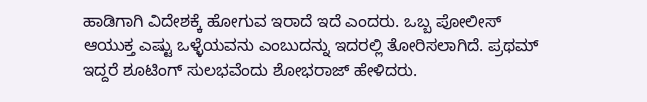ಹಾಡಿಗಾಗಿ ವಿದೇಶಕ್ಕೆ ಹೋಗುವ ಇರಾದೆ ಇದೆ ಎಂದರು. ಒಬ್ಬ ಪೋಲೀಸ್ ಆಯುಕ್ತ ಎಷ್ಟು ಒಳ್ಳೆಯವನು ಎಂಬುದನ್ನು ಇದರಲ್ಲಿ ತೋರಿಸಲಾಗಿದೆ. ಪ್ರಥಮ್ ಇದ್ದರೆ ಶೂಟಿಂಗ್ ಸುಲಭವೆಂದು ಶೋಭರಾಜ್ ಹೇಳಿದರು.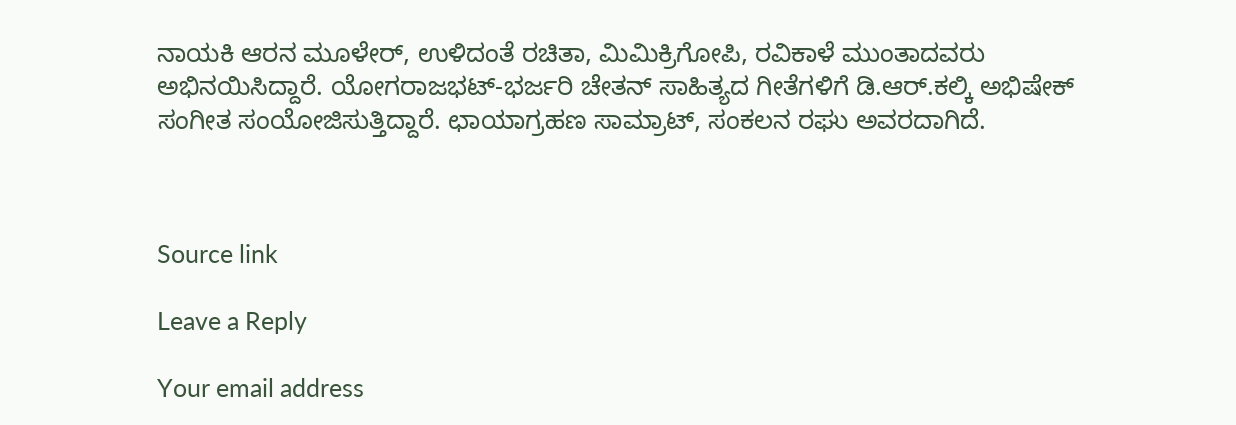ನಾಯಕಿ ಆರನ ಮೂಳೇರ್, ಉಳಿದಂತೆ ರಚಿತಾ, ಮಿಮಿಕ್ರಿಗೋಪಿ, ರವಿಕಾಳೆ ಮುಂತಾದವರು ಅಭಿನಯಿಸಿದ್ದಾರೆ. ಯೋಗರಾಜಭಟ್-ಭರ್ಜರಿ ಚೇತನ್ ಸಾಹಿತ್ಯದ ಗೀತೆಗಳಿಗೆ ಡಿ.ಆರ್.ಕಲ್ಕಿ ಅಭಿಷೇಕ್ ಸಂಗೀತ ಸಂಯೋಜಿಸುತ್ತಿದ್ದಾರೆ. ಛಾಯಾಗ್ರಹಣ ಸಾಮ್ರಾಟ್, ಸಂಕಲನ ರಘು ಅವರದಾಗಿದೆ.



Source link

Leave a Reply

Your email address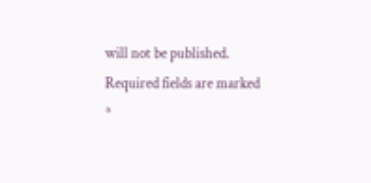will not be published. Required fields are marked *